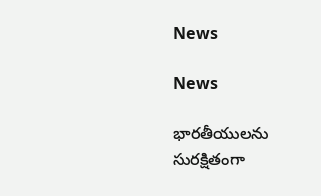News

News

భారతీయులను సురక్షితంగా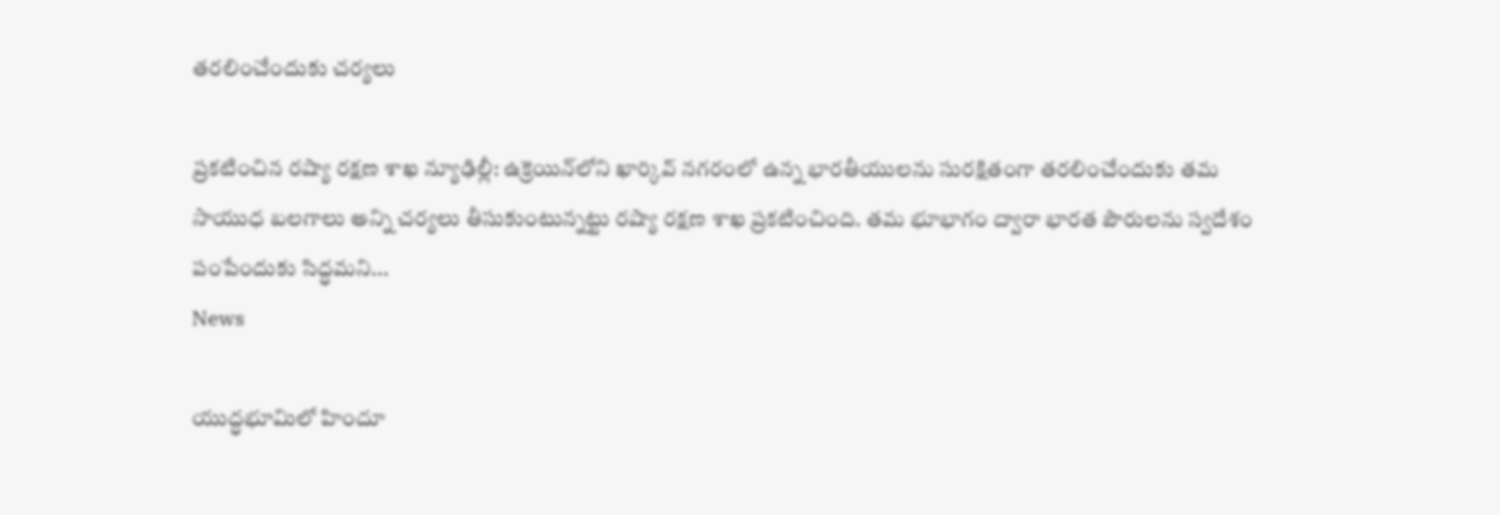తరలించేందుకు చర్యలు

ప్ర‌క‌టించిన రష్యా రక్షణ శాఖ న్యూఢిల్లీ: ఉక్రెయిన్‌లోని ఖార్కివ్‌ నగరంలో ఉన్న భారతీయులను సురక్షితంగా తరలించేందుకు తమ సాయుధ బలగాలు అన్ని చర్యలు తీసుకుంటున్నట్టు రష్యా రక్షణ శాఖ ప్రకటించింది. తమ భూభాగం ద్వారా భారత పౌరులను స్వదేశం పంపేందుకు సిద్ధమని...
News

యుద్ధ‌భూమిలో హిందూ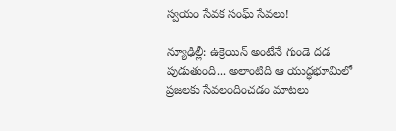స్వయం సేవక‌ సంఘ్ సేవ‌లు!

న్యూఢిల్లీ: ఉక్రెయిన్ అంటేనే గుండె ద‌డ పుడుతుంది... అలాంటిది ఆ యుద్ధ‌భూమిలో ప్ర‌జ‌ల‌కు సేవ‌లందించ‌డం మాట‌లు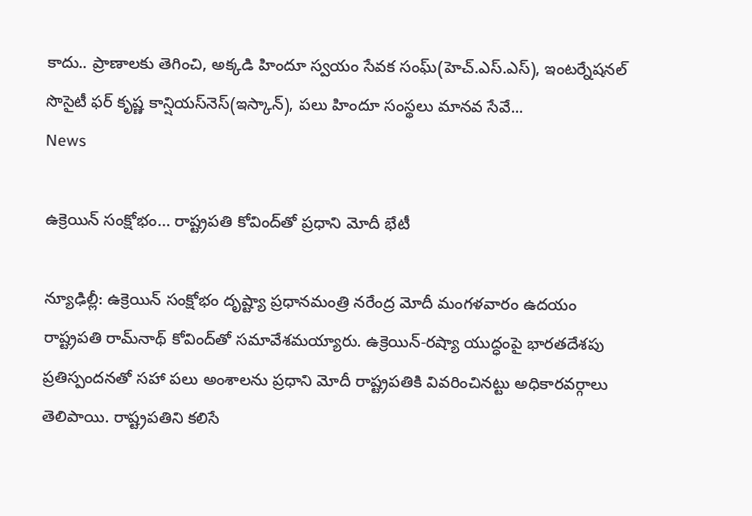కాదు.. ప్రాణాల‌కు తెగించి, అక్క‌డి హిందూ స్వయం సేవక‌ సంఘ్(హెచ్‌.ఎస్‌.ఎస్‌), ఇంటర్నేషనల్ సొసైటీ ఫర్ కృష్ణ కాన్షియస్‌నెస్(ఇస్కాన్‌), ప‌లు హిందూ సంస్థ‌లు మాన‌వ సేవే...
News

ఉక్రెయిన్ సంక్షోభం… రాష్ట్రపతి కోవింద్‌‌తో ప్రధాని మోదీ భేటీ

న్యూఢిల్లీ: ఉక్రెయిన్ సంక్షోభం దృష్ట్యా ప్రధానమంత్రి నరేంద్ర మోదీ మంగళవారం ఉదయం రాష్ట్రపతి రామ్‌నాథ్ కోవింద్‌తో సమావేశమయ్యారు. ఉక్రెయిన్-రష్యా యుద్ధంపై భారతదేశపు ప్రతిస్పందనతో సహా పలు అంశాలను ప్రధాని మోదీ రాష్ట్రపతికి వివరించినట్టు అధికారవర్గాలు తెలిపాయి. రాష్ట్రపతిని కలిసే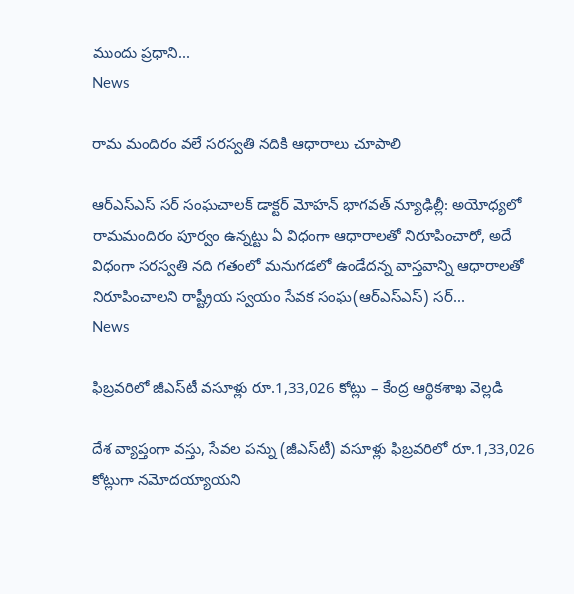ముందు ప్రధాని...
News

రామ మందిరం వలే సరస్వతి నదికి ఆధారాలు చూపాలి

ఆర్ఎస్ఎస్ స‌ర్‌ సంఘచాలక్ డాక్ట‌ర్ మోహ‌న్ భాగ‌వ‌త్ న్యూఢిల్లీ: అయోధ్యలో రామమందిరం పూర్వం ఉన్నట్టు ఏ విధంగా ఆధారాలతో నిరూపించారో, అదే విధంగా సరస్వతి నది గతంలో మనుగడలో ఉండేద‌న్న వాస్తవాన్ని ఆధారాలతో నిరూపించాలని రాష్ట్రీయ స్వయం సేవక సంఘ‌(ఆర్ఎస్ఎస్) స‌ర్‌...
News

ఫిబ్రవరిలో జీఎస్‌టీ వసూళ్లు రూ.1,33,026 కోట్లు – కేంద్ర ఆర్థికశాఖ వెల్లడి

దేశ వ్యాప్తంగా వస్తు, సేవల పన్ను (జీఎస్‌టీ) వసూళ్లు ఫిబ్రవరిలో రూ.1,33,026 కోట్లుగా నమోదయ్యాయని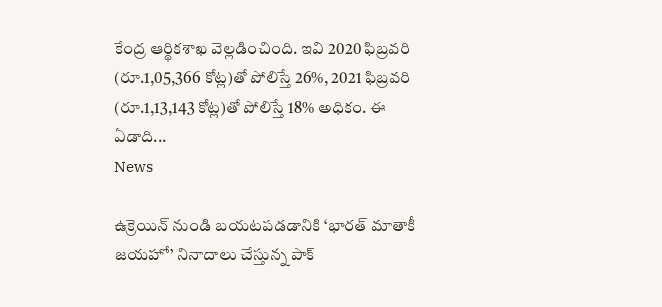కేంద్ర ఆర్థికశాఖ వెల్లడించింది. ఇవి 2020 ఫిబ్రవరి (రూ.1,05,366 కోట్ల)తో పోలిస్తే 26%, 2021 ఫిబ్రవరి (రూ.1,13,143 కోట్ల)తో పోలిస్తే 18% అధికం. ఈ ఏడాది...
News

ఉక్రెయిన్ నుండి బయటపడడానికి ‘భారత్ మాతాకీ జయహో’ నినాదాలు చేస్తున్న పాక్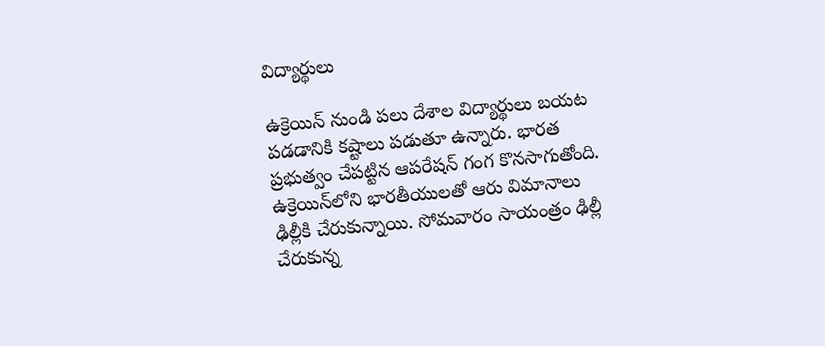విద్యార్థులు

ఉక్రెయిన్ నుండి పలు దేశాల విద్యార్థులు బయట పడడానికి కష్టాలు పడుతూ ఉన్నారు. భార‌త ప్ర‌భుత్వం చేప‌ట్టిన ఆప‌రేష‌న్ గంగ కొన‌సాగుతోంది. ఉక్రెయిన్‌లోని భార‌తీయుల‌తో ఆరు విమానాలు ఢిల్లీకి చేరుకున్నాయి. సోమ‌వారం సాయంత్రం ఢిల్లీ చేరుకున్న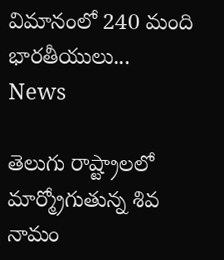విమానంలో 240 మంది భార‌తీయులు...
News

తెలుగు రాష్ట్రాలలో మార్మ్రోగుతున్న శివ నామం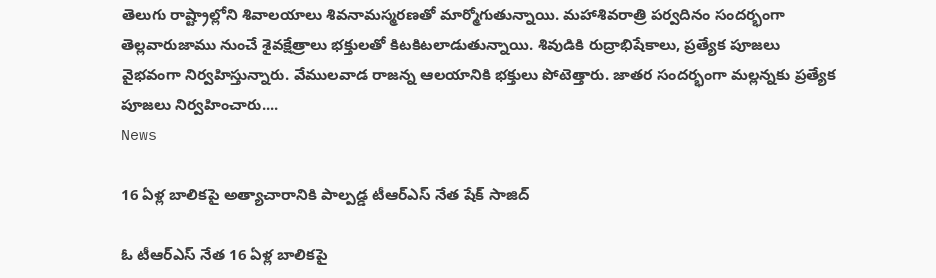తెలుగు రాష్ట్రాల్లోని శివాలయాలు శివనామస్మరణతో మార్మోగుతున్నాయి. మహాశివరాత్రి పర్వదినం సందర్భంగా తెల్లవారుజాము నుంచే శైవక్షేత్రాలు భక్తులతో కిటకిటలాడుతున్నాయి. శివుడికి రుద్రాభిషేకాలు, ప్రత్యేక పూజలు వైభవంగా నిర్వహిస్తున్నారు. వేములవాడ రాజన్న ఆలయానికి భక్తులు పోటెత్తారు. జాతర సందర్భంగా మల్లన్నకు ప్రత్యేక పూజలు నిర్వహించారు....
News

16 ఏళ్ల బాలికపై అత్యాచారానికి పాల్పడ్డ టీఆర్ఎస్ నేత షేక్ సాజిద్

ఓ టీఆర్ఎస్ నేత 16 ఏళ్ల బాలికపై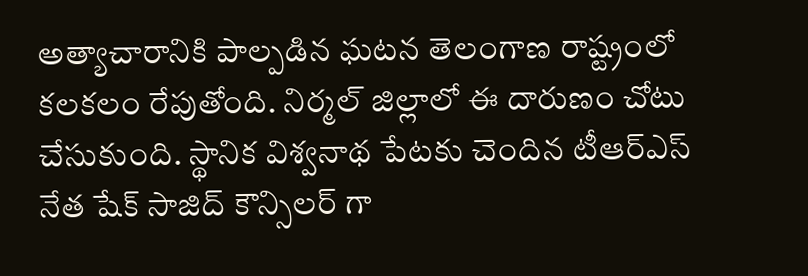అత్యాచారానికి పాల్పడిన ఘటన తెలంగాణ రాష్ట్రంలో కలకలం రేపుతోంది. నిర్మల్ జిల్లాలో ఈ దారుణం చోటు చేసుకుంది. స్థానిక విశ్వనాథ ‌పేటకు చెందిన టీఆర్ఎస్ నేత షేక్ సాజిద్ కౌన్సిలర్ ‌గా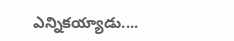ఎన్నికయ్యాడు....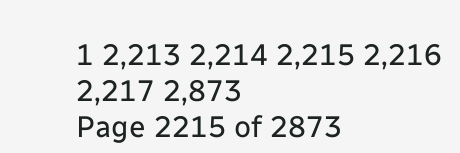1 2,213 2,214 2,215 2,216 2,217 2,873
Page 2215 of 2873